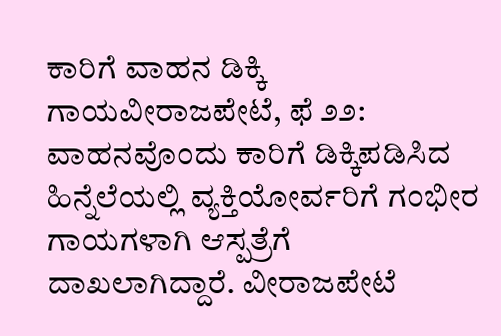ಕಾರಿಗೆ ವಾಹನ ಡಿಕ್ಕಿ ಗಾಯವೀರಾಜಪೇಟೆ, ಫೆ ೨೨: ವಾಹನವೊಂದು ಕಾರಿಗೆ ಡಿಕ್ಕಿಪಡಿಸಿದ ಹಿನ್ನೆಲೆಯಲ್ಲಿ ವ್ಯಕ್ತಿಯೋರ್ವರಿಗೆ ಗಂಭೀರ ಗಾಯಗಳಾಗಿ ಆಸ್ಪತ್ರೆಗೆ ದಾಖಲಾಗಿದ್ದಾರೆ. ವೀರಾಜಪೇಟೆ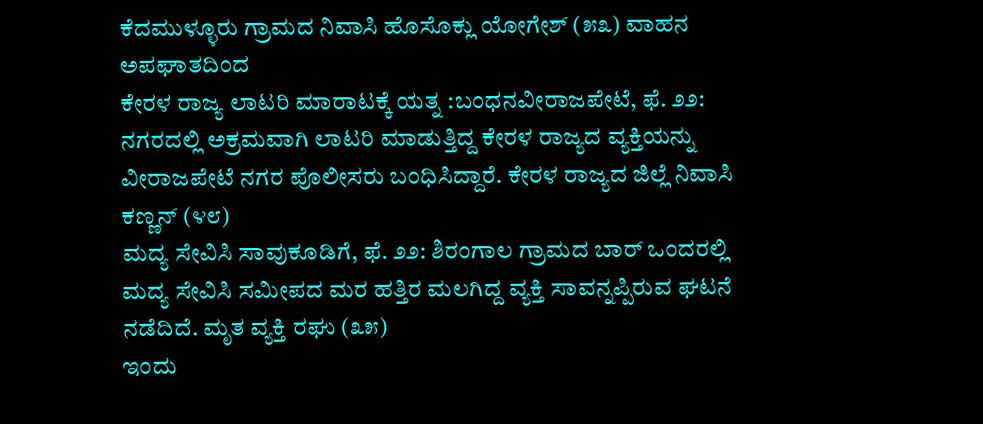ಕೆದಮುಳ್ಳೂರು ಗ್ರಾಮದ ನಿವಾಸಿ ಹೊಸೊಕ್ಲು ಯೋಗೇಶ್ (೫೩) ವಾಹನ ಅಪಘಾತದಿಂದ
ಕೇರಳ ರಾಜ್ಯ ಲಾಟರಿ ಮಾರಾಟಕ್ಕೆ ಯತ್ನ :ಬಂಧನವೀರಾಜಪೇಟೆ, ಫೆ. ೨೨: ನಗರದಲ್ಲಿ ಅಕ್ರಮವಾಗಿ ಲಾಟರಿ ಮಾಡುತ್ತಿದ್ದ ಕೇರಳ ರಾಜ್ಯದ ವ್ಯಕ್ತಿಯನ್ನು ವೀರಾಜಪೇಟೆ ನಗರ ಪೊಲೀಸರು ಬಂಧಿಸಿದ್ದಾರೆ. ಕೇರಳ ರಾಜ್ಯದ ಜಿಲ್ಲೆ ನಿವಾಸಿ ಕಣ್ಣನ್ (೪೮)
ಮದ್ಯ ಸೇವಿಸಿ ಸಾವುಕೂಡಿಗೆ, ಫೆ. ೨೨: ಶಿರಂಗಾಲ ಗ್ರಾಮದ ಬಾರ್ ಒಂದರಲ್ಲಿ ಮದ್ಯ ಸೇವಿಸಿ ಸಮೀಪದ ಮರ ಹತ್ತಿರ ಮಲಗಿದ್ದ ವ್ಯಕ್ತಿ ಸಾವನ್ನಪ್ಪಿರುವ ಘಟನೆ ನಡೆದಿದೆ. ಮೃತ ವ್ಯಕ್ತಿ ರಘು (೩೫)
ಇಂದು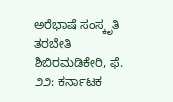ಅರೆಭಾಷೆ ಸಂಸ್ಕೃತಿ ತರಬೇತಿ ಶಿಬಿರಮಡಿಕೇರಿ, ಫೆ. ೨೨: ಕರ್ನಾಟಕ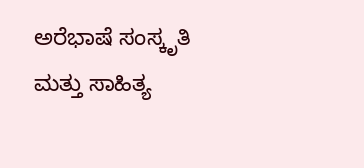ಅರೆಭಾಷೆ ಸಂಸ್ಕೃತಿ ಮತ್ತು ಸಾಹಿತ್ಯ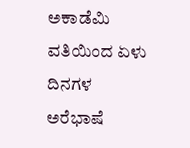ಅಕಾಡೆಮಿ ವತಿಯಿಂದ ಏಳು ದಿನಗಳ ಅರೆಭಾಷೆ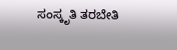ಸಂಸ್ಕೃತಿ ತರಬೇತಿ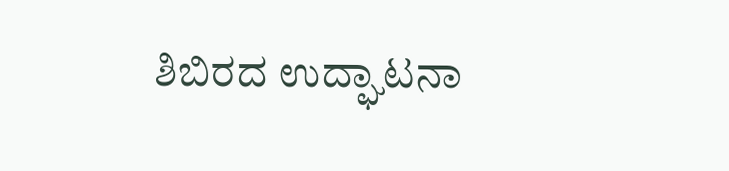ಶಿಬಿರದ ಉದ್ಘಾಟನಾ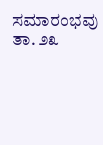ಸಮಾರಂಭವು ತಾ. ೨೩